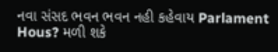નવા સંસદ ભવન ભવન નહી કહેવાય Parlament Hous? મળી શકે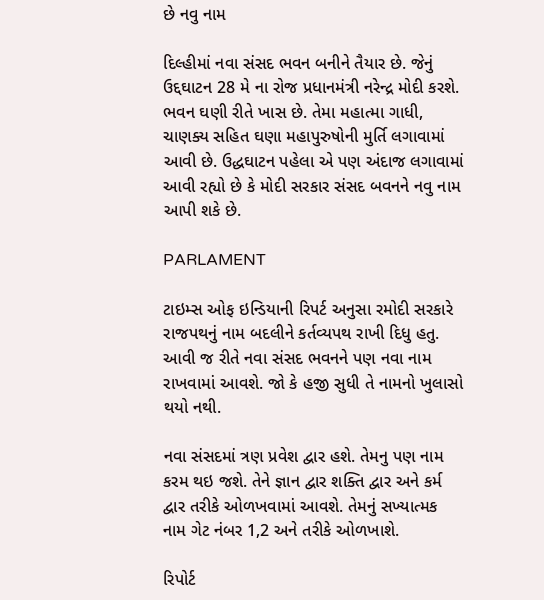છે નવુ નામ

દિલ્હીમાં નવા સંસદ ભવન બનીને તૈયાર છે. જેનું ઉદ્દઘાટન 28 મે ના રોજ પ્રધાનમંત્રી નરેન્દ્ર મોદી કરશે. ભવન ઘણી રીતે ખાસ છે. તેમા મહાત્મા ગાધી, ચાણક્ય સહિત ઘણા મહાપુરુષોની મુર્તિ લગાવામાં આવી છે. ઉદ્ધઘાટન પહેલા એ પણ અંદાજ લગાવામાં આવી રહ્યો છે કે મોદી સરકાર સંસદ બવનને નવુ નામ આપી શકે છે.

PARLAMENT

ટાઇમ્સ ઓફ ઇન્ડિયાની રિપર્ટ અનુસા રમોદી સરકારે રાજપથનું નામ બદલીને કર્તવ્યપથ રાખી દિધુ હતુ. આવી જ રીતે નવા સંસદ ભવનને પણ નવા નામ રાખવામાં આવશે. જો કે હજી સુધી તે નામનો ખુલાસો થયો નથી.

નવા સંસદમાં ત્રણ પ્રવેશ દ્વાર હશે. તેમનુ પણ નામ કરમ થઇ જશે. તેને જ્ઞાન દ્વાર શક્તિ દ્વાર અને કર્મ દ્વાર તરીકે ઓળખવામાં આવશે. તેમનું સખ્યાત્મક નામ ગેટ નંબર 1,2 અને તરીકે ઓળખાશે.

રિપોર્ટ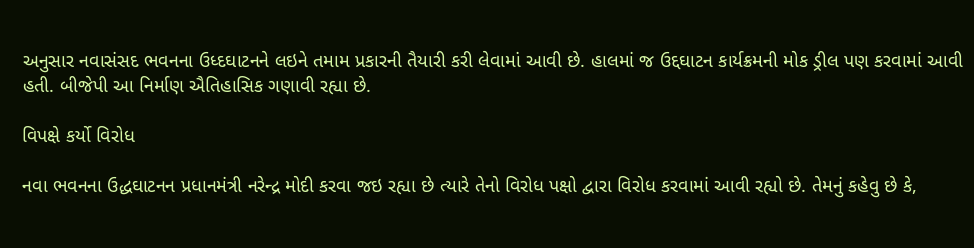અનુસાર નવાસંસદ ભવનના ઉધ્દઘાટનને લઇને તમામ પ્રકારની તૈયારી કરી લેવામાં આવી છે. હાલમાં જ ઉદ્દઘાટન કાર્યક્રમની મોક ડ્રીલ પણ કરવામાં આવી હતી. બીજેપી આ નિર્માણ ઐતિહાસિક ગણાવી રહ્યા છે.

વિપક્ષે કર્યો વિરોધ

નવા ભવનના ઉદ્ધઘાટનન પ્રધાનમંત્રી નરેન્દ્ર મોદી કરવા જઇ રહ્યા છે ત્યારે તેનો વિરોધ પક્ષો દ્વારા વિરોધ કરવામાં આવી રહ્યો છે. તેમનું કહેવુ છે કે,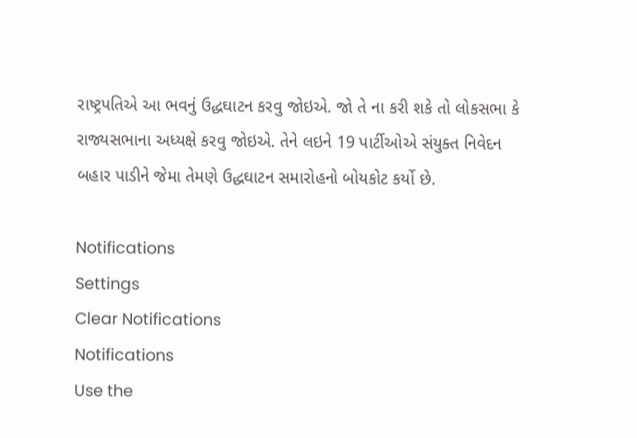રાષ્ટ્રપતિએ આ ભવનું ઉદ્ધઘાટન કરવુ જોઇએ. જો તે ના કરી શકે તો લોકસભા કે રાજ્યસભાના અધ્યક્ષે કરવુ જોઇએ. તેને લઇને 19 પાર્ટીઓએ સંયુક્ત નિવેદન બહાર પાડીને જેમા તેમણે ઉદ્ધઘાટન સમારોહનો બોયકોટ કર્યો છે.

Notifications
Settings
Clear Notifications
Notifications
Use the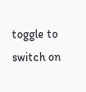toggle to switch on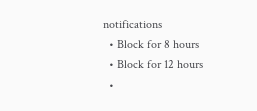notifications
  • Block for 8 hours
  • Block for 12 hours
  •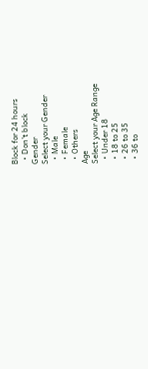Block for 24 hours
  • Don't block
Gender
Select your Gender
  • Male
  • Female
  • Others
Age
Select your Age Range
  • Under 18
  • 18 to 25
  • 26 to 35
  • 36 to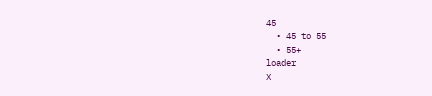45
  • 45 to 55
  • 55+
loader
X